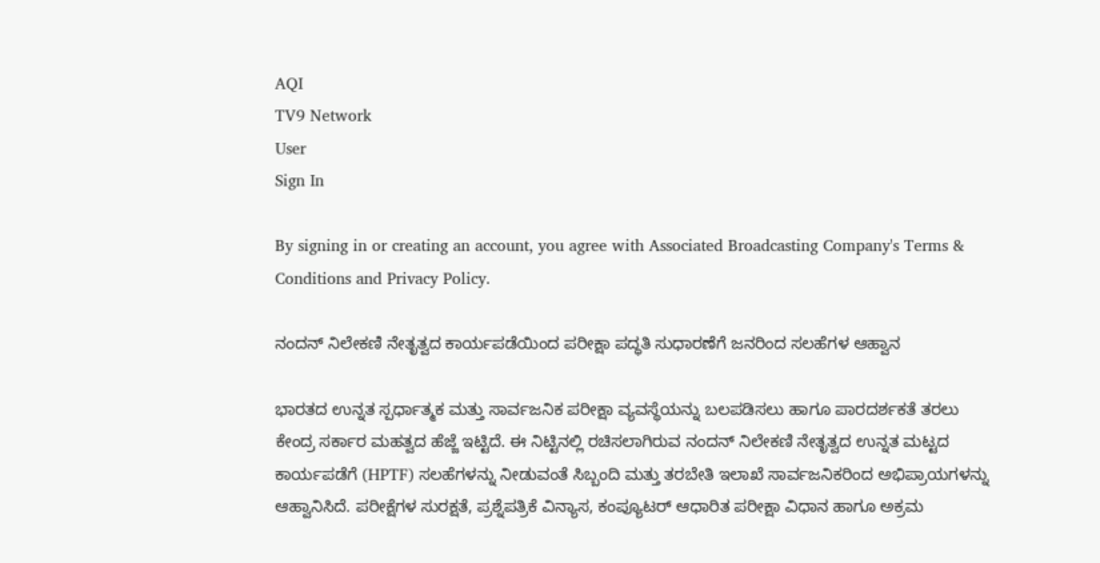AQI
TV9 Network
User
Sign In

By signing in or creating an account, you agree with Associated Broadcasting Company's Terms & Conditions and Privacy Policy.

ನಂದನ್ ನಿಲೇಕಣಿ ನೇತೃತ್ವದ ಕಾರ್ಯಪಡೆಯಿಂದ ಪರೀಕ್ಷಾ ಪದ್ಧತಿ ಸುಧಾರಣೆಗೆ ಜನರಿಂದ ಸಲಹೆಗಳ ಆಹ್ವಾನ

ಭಾರತದ ಉನ್ನತ ಸ್ಪರ್ಧಾತ್ಮಕ ಮತ್ತು ಸಾರ್ವಜನಿಕ ಪರೀಕ್ಷಾ ವ್ಯವಸ್ಥೆಯನ್ನು ಬಲಪಡಿಸಲು ಹಾಗೂ ಪಾರದರ್ಶಕತೆ ತರಲು ಕೇಂದ್ರ ಸರ್ಕಾರ ಮಹತ್ವದ ಹೆಜ್ಜೆ ಇಟ್ಟಿದೆ. ಈ ನಿಟ್ಟಿನಲ್ಲಿ ರಚಿಸಲಾಗಿರುವ ನಂದನ್ ನಿಲೇಕಣಿ ನೇತೃತ್ವದ ಉನ್ನತ ಮಟ್ಟದ ಕಾರ್ಯಪಡೆಗೆ (HPTF) ಸಲಹೆಗಳನ್ನು ನೀಡುವಂತೆ ಸಿಬ್ಬಂದಿ ಮತ್ತು ತರಬೇತಿ ಇಲಾಖೆ ಸಾರ್ವಜನಿಕರಿಂದ ಅಭಿಪ್ರಾಯಗಳನ್ನು ಆಹ್ವಾನಿಸಿದೆ. ಪರೀಕ್ಷೆಗಳ ಸುರಕ್ಷತೆ, ಪ್ರಶ್ನೆಪತ್ರಿಕೆ ವಿನ್ಯಾಸ, ಕಂಪ್ಯೂಟರ್ ಆಧಾರಿತ ಪರೀಕ್ಷಾ ವಿಧಾನ ಹಾಗೂ ಅಕ್ರಮ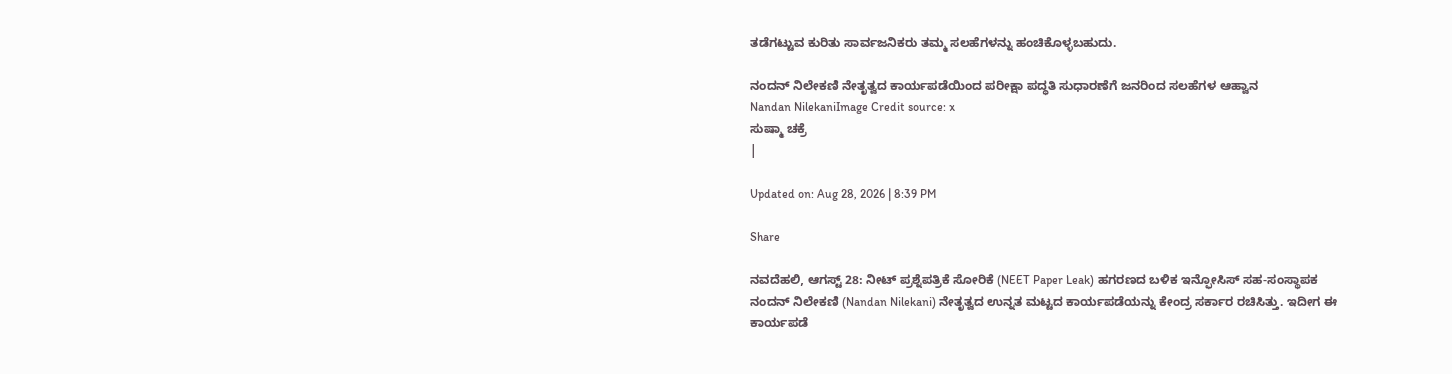ತಡೆಗಟ್ಟುವ ಕುರಿತು ಸಾರ್ವಜನಿಕರು ತಮ್ಮ ಸಲಹೆಗಳನ್ನು ಹಂಚಿಕೊಳ್ಳಬಹುದು.

ನಂದನ್ ನಿಲೇಕಣಿ ನೇತೃತ್ವದ ಕಾರ್ಯಪಡೆಯಿಂದ ಪರೀಕ್ಷಾ ಪದ್ಧತಿ ಸುಧಾರಣೆಗೆ ಜನರಿಂದ ಸಲಹೆಗಳ ಆಹ್ವಾನ
Nandan NilekaniImage Credit source: x
ಸುಷ್ಮಾ ಚಕ್ರೆ
|

Updated on: Aug 28, 2026 | 8:39 PM

Share

ನವದೆಹಲಿ, ಆಗಸ್ಟ್ 28: ನೀಟ್ ಪ್ರಶ್ನೆಪತ್ರಿಕೆ ಸೋರಿಕೆ (NEET Paper Leak) ಹಗರಣದ ಬಳಿಕ ಇನ್ಫೋಸಿಸ್ ಸಹ-ಸಂಸ್ಥಾಪಕ ನಂದನ್ ನಿಲೇಕಣಿ (Nandan Nilekani) ನೇತೃತ್ವದ ಉನ್ನತ ಮಟ್ಟದ ಕಾರ್ಯಪಡೆಯನ್ನು ಕೇಂದ್ರ ಸರ್ಕಾರ ರಚಿಸಿತ್ತು. ಇದೀಗ ಈ ಕಾರ್ಯಪಡೆ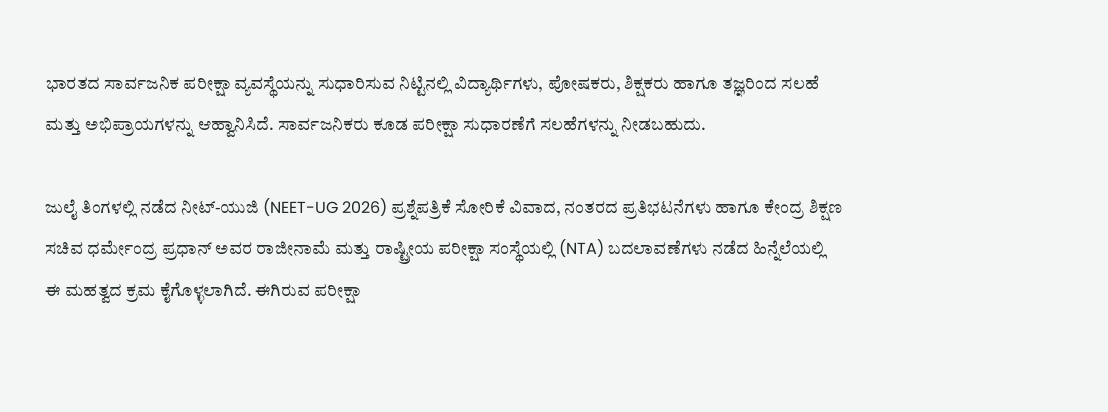ಭಾರತದ ಸಾರ್ವಜನಿಕ ಪರೀಕ್ಷಾ ವ್ಯವಸ್ಥೆಯನ್ನು ಸುಧಾರಿಸುವ ನಿಟ್ಟಿನಲ್ಲಿ ವಿದ್ಯಾರ್ಥಿಗಳು, ಪೋಷಕರು, ಶಿಕ್ಷಕರು ಹಾಗೂ ತಜ್ಞರಿಂದ ಸಲಹೆ ಮತ್ತು ಅಭಿಪ್ರಾಯಗಳನ್ನು ಆಹ್ವಾನಿಸಿದೆ. ಸಾರ್ವಜನಿಕರು ಕೂಡ ಪರೀಕ್ಷಾ ಸುಧಾರಣೆಗೆ ಸಲಹೆಗಳನ್ನು ನೀಡಬಹುದು.

ಜುಲೈ ತಿಂಗಳಲ್ಲಿ ನಡೆದ ನೀಟ್-ಯುಜಿ (NEET-UG 2026) ಪ್ರಶ್ನೆಪತ್ರಿಕೆ ಸೋರಿಕೆ ವಿವಾದ, ನಂತರದ ಪ್ರತಿಭಟನೆಗಳು ಹಾಗೂ ಕೇಂದ್ರ ಶಿಕ್ಷಣ ಸಚಿವ ಧರ್ಮೇಂದ್ರ ಪ್ರಧಾನ್ ಅವರ ರಾಜೀನಾಮೆ ಮತ್ತು ರಾಷ್ಟ್ರೀಯ ಪರೀಕ್ಷಾ ಸಂಸ್ಥೆಯಲ್ಲಿ (NTA) ಬದಲಾವಣೆಗಳು ನಡೆದ ಹಿನ್ನೆಲೆಯಲ್ಲಿ ಈ ಮಹತ್ವದ ಕ್ರಮ ಕೈಗೊಳ್ಳಲಾಗಿದೆ. ಈಗಿರುವ ಪರೀಕ್ಷಾ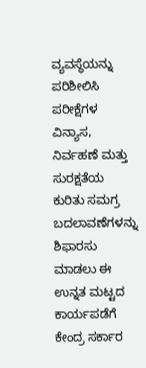ವ್ಯವಸ್ಥೆಯನ್ನು ಪರಿಶೀಲಿಸಿ ಪರೀಕ್ಷೆಗಳ ವಿನ್ಯಾಸ, ನಿರ್ವಹಣೆ ಮತ್ತು ಸುರಕ್ಷತೆಯ ಕುರಿತು ಸಮಗ್ರ ಬದಲಾವಣೆಗಳನ್ನು ಶಿಫಾರಸು ಮಾಡಲು ಈ ಉನ್ನತ ಮಟ್ಟದ ಕಾರ್ಯಪಡೆಗೆ ಕೇಂದ್ರ ಸರ್ಕಾರ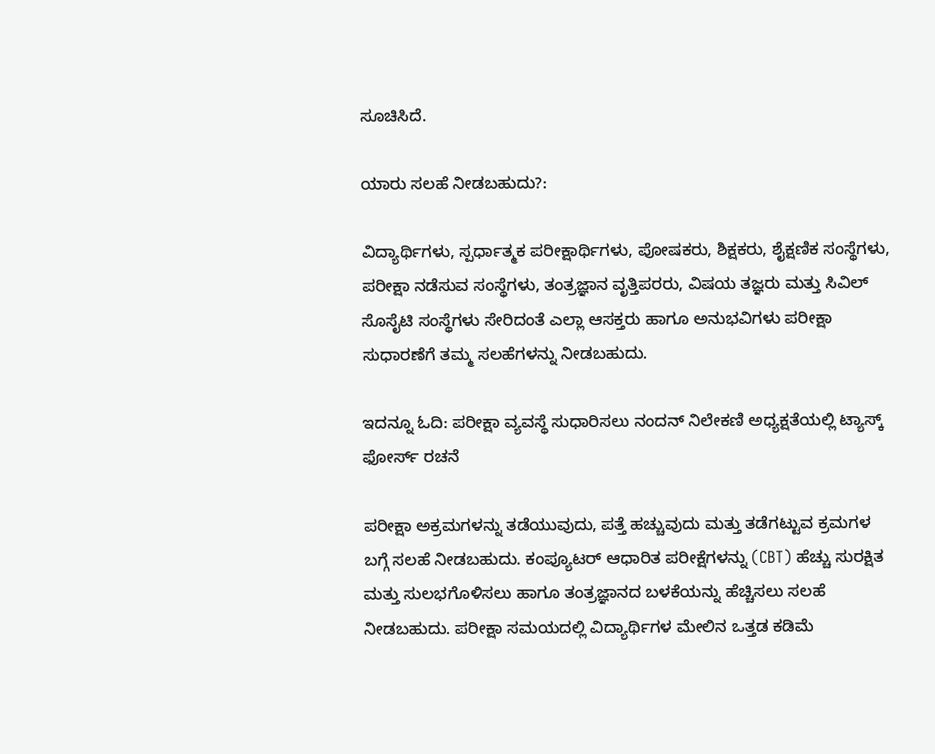ಸೂಚಿಸಿದೆ.

ಯಾರು ಸಲಹೆ ನೀಡಬಹುದು?:

ವಿದ್ಯಾರ್ಥಿಗಳು, ಸ್ಪರ್ಧಾತ್ಮಕ ಪರೀಕ್ಷಾರ್ಥಿಗಳು, ಪೋಷಕರು, ಶಿಕ್ಷಕರು, ಶೈಕ್ಷಣಿಕ ಸಂಸ್ಥೆಗಳು, ಪರೀಕ್ಷಾ ನಡೆಸುವ ಸಂಸ್ಥೆಗಳು, ತಂತ್ರಜ್ಞಾನ ವೃತ್ತಿಪರರು, ವಿಷಯ ತಜ್ಞರು ಮತ್ತು ಸಿವಿಲ್ ಸೊಸೈಟಿ ಸಂಸ್ಥೆಗಳು ಸೇರಿದಂತೆ ಎಲ್ಲಾ ಆಸಕ್ತರು ಹಾಗೂ ಅನುಭವಿಗಳು ಪರೀಕ್ಷಾ ಸುಧಾರಣೆಗೆ ತಮ್ಮ ಸಲಹೆಗಳನ್ನು ನೀಡಬಹುದು.

ಇದನ್ನೂ ಓದಿ: ಪರೀಕ್ಷಾ ವ್ಯವಸ್ಥೆ ಸುಧಾರಿಸಲು ನಂದನ್ ನಿಲೇಕಣಿ ಅಧ್ಯಕ್ಷತೆಯಲ್ಲಿ ಟ್ಯಾಸ್ಕ್ ಫೋರ್ಸ್ ರಚನೆ

ಪರೀಕ್ಷಾ ಅಕ್ರಮಗಳನ್ನು ತಡೆಯುವುದು, ಪತ್ತೆ ಹಚ್ಚುವುದು ಮತ್ತು ತಡೆಗಟ್ಟುವ ಕ್ರಮಗಳ ಬಗ್ಗೆ ಸಲಹೆ ನೀಡಬಹುದು. ಕಂಪ್ಯೂಟರ್ ಆಧಾರಿತ ಪರೀಕ್ಷೆಗಳನ್ನು (CBT) ಹೆಚ್ಚು ಸುರಕ್ಷಿತ ಮತ್ತು ಸುಲಭಗೊಳಿಸಲು ಹಾಗೂ ತಂತ್ರಜ್ಞಾನದ ಬಳಕೆಯನ್ನು ಹೆಚ್ಚಿಸಲು ಸಲಹೆ ನೀಡಬಹುದು. ಪರೀಕ್ಷಾ ಸಮಯದಲ್ಲಿ ವಿದ್ಯಾರ್ಥಿಗಳ ಮೇಲಿನ ಒತ್ತಡ ಕಡಿಮೆ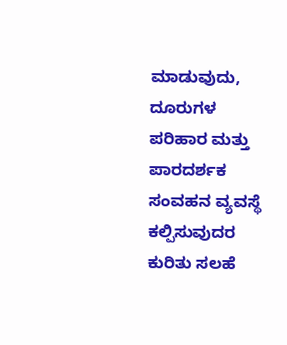ಮಾಡುವುದು, ದೂರುಗಳ ಪರಿಹಾರ ಮತ್ತು ಪಾರದರ್ಶಕ ಸಂವಹನ ವ್ಯವಸ್ಥೆ ಕಲ್ಪಿಸುವುದರ ಕುರಿತು ಸಲಹೆ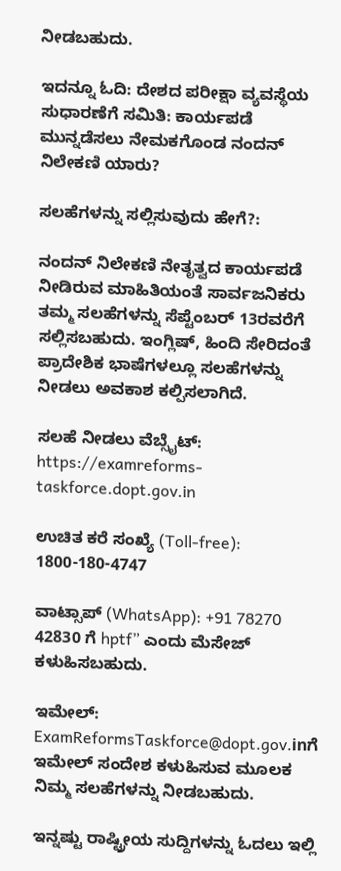ನೀಡಬಹುದು.

ಇದನ್ನೂ ಓದಿ: ದೇಶದ ಪರೀಕ್ಷಾ ವ್ಯವಸ್ಥೆಯ ಸುಧಾರಣೆಗೆ ಸಮಿತಿ: ಕಾರ್ಯಪಡೆ ಮುನ್ನಡೆಸಲು ನೇಮಕಗೊಂಡ ನಂದನ್ ನಿಲೇಕಣಿ ಯಾರು?

ಸಲಹೆಗಳನ್ನು ಸಲ್ಲಿಸುವುದು ಹೇಗೆ?:

ನಂದನ್ ನಿಲೇಕಣಿ ನೇತೃತ್ವದ ಕಾರ್ಯಪಡೆ ನೀಡಿರುವ ಮಾಹಿತಿಯಂತೆ ಸಾರ್ವಜನಿಕರು ತಮ್ಮ ಸಲಹೆಗಳನ್ನು ಸೆಪ್ಟೆಂಬರ್ 13ರವರೆಗೆ ಸಲ್ಲಿಸಬಹುದು. ಇಂಗ್ಲಿಷ್, ಹಿಂದಿ ಸೇರಿದಂತೆ ಪ್ರಾದೇಶಿಕ ಭಾಷೆಗಳಲ್ಲೂ ಸಲಹೆಗಳನ್ನು ನೀಡಲು ಅವಕಾಶ ಕಲ್ಪಿಸಲಾಗಿದೆ.

ಸಲಹೆ ನೀಡಲು ವೆಬ್ಸೈಟ್: https://examreforms-taskforce.dopt.gov.in

ಉಚಿತ ಕರೆ ಸಂಖ್ಯೆ (Toll-free): 1800-180-4747

ವಾಟ್ಸಾಪ್ (WhatsApp): +91 78270 42830 ಗೆ hptf” ಎಂದು ಮೆಸೇಜ್ ಕಳುಹಿಸಬಹುದು.

ಇಮೇಲ್: ExamReformsTaskforce@dopt.gov.inಗೆ ಇಮೇಲ್ ಸಂದೇಶ ಕಳುಹಿಸುವ ಮೂಲಕ ನಿಮ್ಮ ಸಲಹೆಗಳನ್ನು ನೀಡಬಹುದು.

ಇನ್ನಷ್ಟು ರಾಷ್ಟ್ರೀಯ ಸುದ್ದಿಗಳನ್ನು ಓದಲು ಇಲ್ಲಿ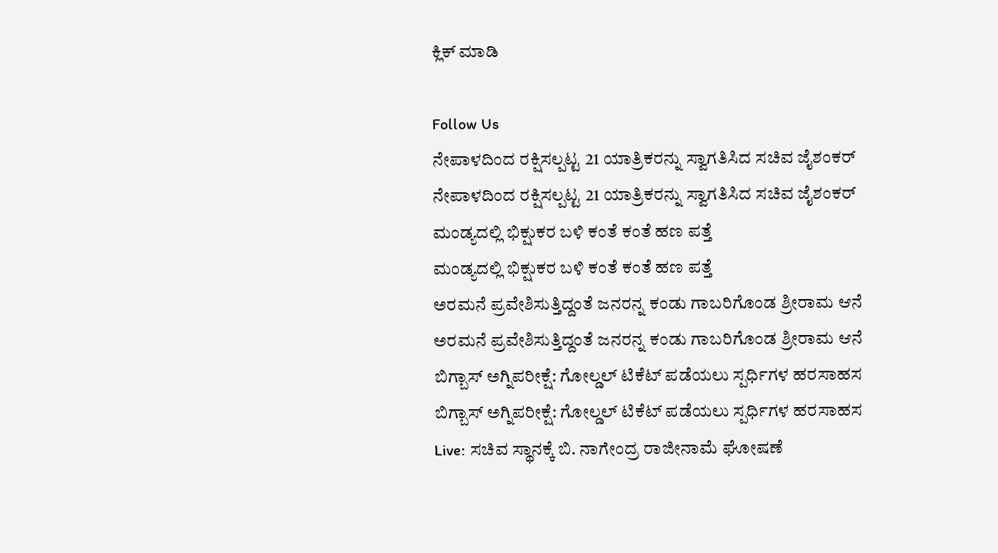ಕ್ಲಿಕ್ ಮಾಡಿ

Follow Us
ನೇಪಾಳದಿಂದ ರಕ್ಷಿಸಲ್ಪಟ್ಟ 21 ಯಾತ್ರಿಕರನ್ನು ಸ್ವಾಗತಿಸಿದ ಸಚಿವ ಜೈಶಂಕರ್
ನೇಪಾಳದಿಂದ ರಕ್ಷಿಸಲ್ಪಟ್ಟ 21 ಯಾತ್ರಿಕರನ್ನು ಸ್ವಾಗತಿಸಿದ ಸಚಿವ ಜೈಶಂಕರ್
ಮಂಡ್ಯದಲ್ಲಿ ಭಿಕ್ಷುಕರ ಬಳಿ ಕಂತೆ ಕಂತೆ ಹಣ ಪತ್ತೆ
ಮಂಡ್ಯದಲ್ಲಿ ಭಿಕ್ಷುಕರ ಬಳಿ ಕಂತೆ ಕಂತೆ ಹಣ ಪತ್ತೆ
ಅರಮನೆ ಪ್ರವೇಶಿಸುತ್ತಿದ್ದಂತೆ ಜನರನ್ನ ಕಂಡು ಗಾಬರಿಗೊಂಡ ಶ್ರೀರಾಮ ಆನೆ
ಅರಮನೆ ಪ್ರವೇಶಿಸುತ್ತಿದ್ದಂತೆ ಜನರನ್ನ ಕಂಡು ಗಾಬರಿಗೊಂಡ ಶ್ರೀರಾಮ ಆನೆ
ಬಿಗ್ಬಾಸ್ ಅಗ್ನಿಪರೀಕ್ಷೆ: ಗೋಲ್ಡಲ್ ಟಿಕೆಟ್ ಪಡೆಯಲು ಸ್ಪರ್ಧಿಗಳ ಹರಸಾಹಸ
ಬಿಗ್ಬಾಸ್ ಅಗ್ನಿಪರೀಕ್ಷೆ: ಗೋಲ್ಡಲ್ ಟಿಕೆಟ್ ಪಡೆಯಲು ಸ್ಪರ್ಧಿಗಳ ಹರಸಾಹಸ
Live: ಸಚಿವ ಸ್ಥಾನಕ್ಕೆ ಬಿ. ನಾಗೇಂದ್ರ ರಾಜೀನಾಮೆ ಘೋಷಣೆ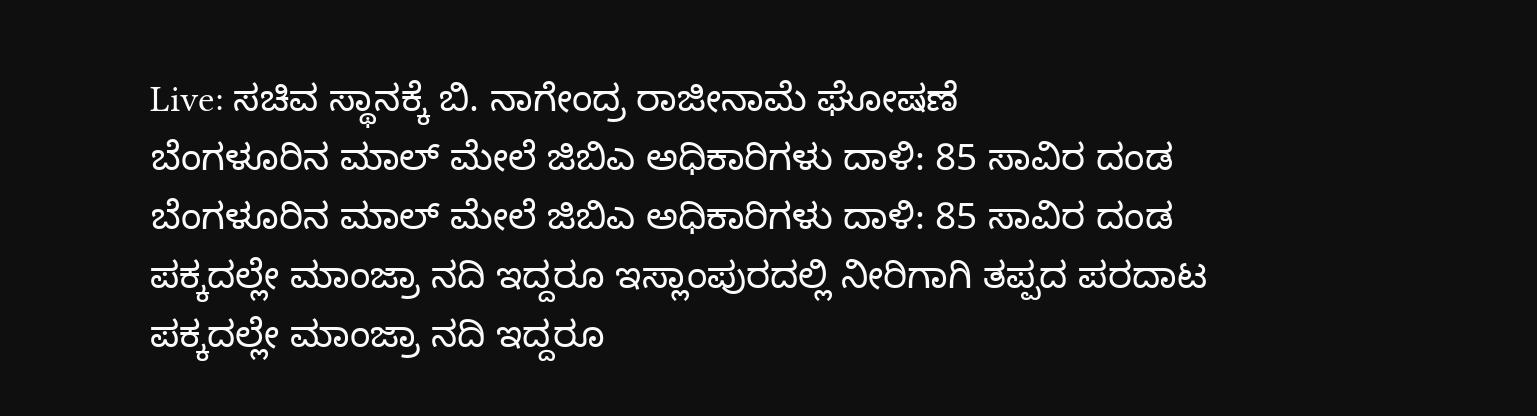Live: ಸಚಿವ ಸ್ಥಾನಕ್ಕೆ ಬಿ. ನಾಗೇಂದ್ರ ರಾಜೀನಾಮೆ ಘೋಷಣೆ
ಬೆಂಗಳೂರಿನ ಮಾಲ್ ಮೇಲೆ ಜಿಬಿಎ ಅಧಿಕಾರಿಗಳು ದಾಳಿ: 85 ಸಾವಿರ ದಂಡ
ಬೆಂಗಳೂರಿನ ಮಾಲ್ ಮೇಲೆ ಜಿಬಿಎ ಅಧಿಕಾರಿಗಳು ದಾಳಿ: 85 ಸಾವಿರ ದಂಡ
ಪಕ್ಕದಲ್ಲೇ ಮಾಂಜ್ರಾ ನದಿ ಇದ್ದರೂ ಇಸ್ಲಾಂಪುರದಲ್ಲಿ ನೀರಿಗಾಗಿ ತಪ್ಪದ ಪರದಾಟ
ಪಕ್ಕದಲ್ಲೇ ಮಾಂಜ್ರಾ ನದಿ ಇದ್ದರೂ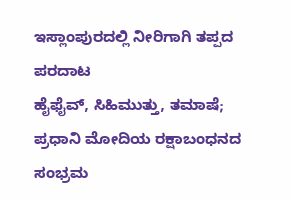ಇಸ್ಲಾಂಪುರದಲ್ಲಿ ನೀರಿಗಾಗಿ ತಪ್ಪದ ಪರದಾಟ
ಹೈಫೈವ್, ಸಿಹಿಮುತ್ತು, ತಮಾಷೆ; ಪ್ರಧಾನಿ ಮೋದಿಯ ರಕ್ಷಾಬಂಧನದ ಸಂಭ್ರಮ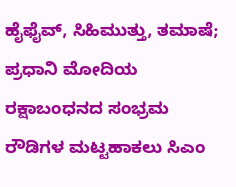ಹೈಫೈವ್, ಸಿಹಿಮುತ್ತು, ತಮಾಷೆ; ಪ್ರಧಾನಿ ಮೋದಿಯ ರಕ್ಷಾಬಂಧನದ ಸಂಭ್ರಮ
ರೌಡಿಗಳ ಮಟ್ಟಹಾಕಲು ಸಿಎಂ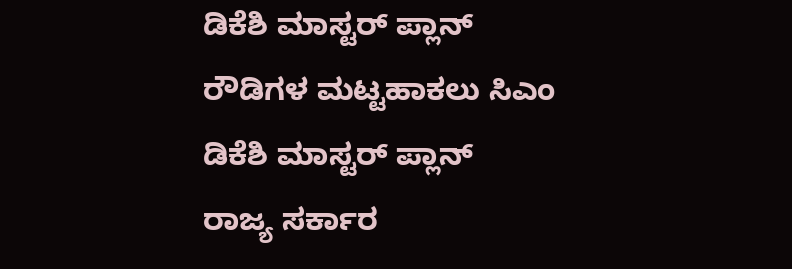ಡಿಕೆಶಿ ಮಾಸ್ಟರ್ ಪ್ಲಾನ್
ರೌಡಿಗಳ ಮಟ್ಟಹಾಕಲು ಸಿಎಂ ಡಿಕೆಶಿ ಮಾಸ್ಟರ್ ಪ್ಲಾನ್
ರಾಜ್ಯ ಸರ್ಕಾರ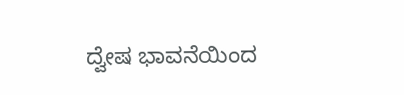ದ್ವೇಷ ಭಾವನೆಯಿಂದ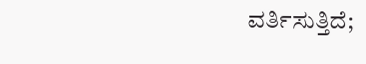ವರ್ತಿಸುತ್ತಿದೆ;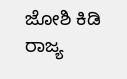ಜೋಶಿ ಕಿಡಿ
ರಾಜ್ಯ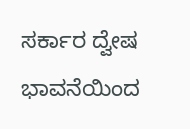ಸರ್ಕಾರ ದ್ವೇಷ ಭಾವನೆಯಿಂದ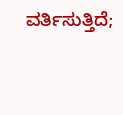ವರ್ತಿಸುತ್ತಿದೆ;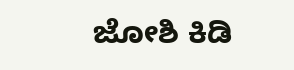ಜೋಶಿ ಕಿಡಿ